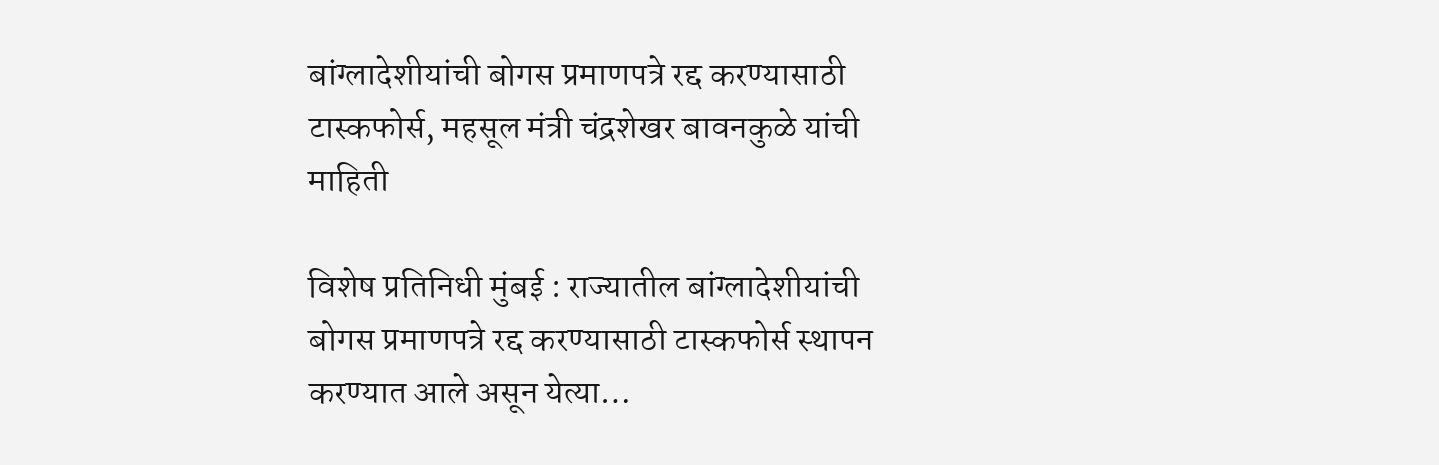बांग्लादेशीयांची बोगस प्रमाणपत्रे रद्द करण्यासाठी टास्कफोर्स, महसूल मंत्री चंद्रशेखर बावनकुळे यांची माहिती

विशेष प्रतिनिधी मुंबई : राज्यातील बांग्लादेशीयांची बोगस प्रमाणपत्रे रद्द करण्यासाठी टास्कफोर्स स्थापन करण्यात आले असून येत्या…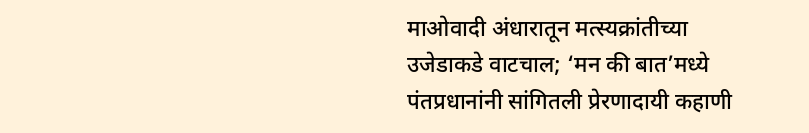माओवादी अंधारातून मत्स्यक्रांतीच्या उजेडाकडे वाटचाल; ‘मन की बात’मध्ये पंतप्रधानांनी सांगितली प्रेरणादायी कहाणी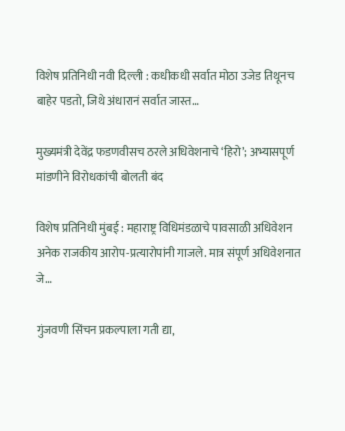विशेष प्रतिनिधी नवी दिल्ली : कधीकधी सर्वात मोठा उजेड तिथूनच बाहेर पडतो, जिथे अंधारानं सर्वात जास्त…

मुख्यमंत्री देवेंद्र फडणवीसच ठरले अधिवेशनाचे ‘हिरो’; अभ्यासपूर्ण मांडणीने विरोधकांची बोलती बंद

विशेष प्रतिनिधी मुंबई : महाराष्ट्र विधिमंडळाचे पावसाळी अधिवेशन अनेक राजकीय आरोप-प्रत्यारोपांनी गाजले. मात्र संपूर्ण अधिवेशनात जे…

गुंजवणी सिंचन प्रकल्पाला गती द्या,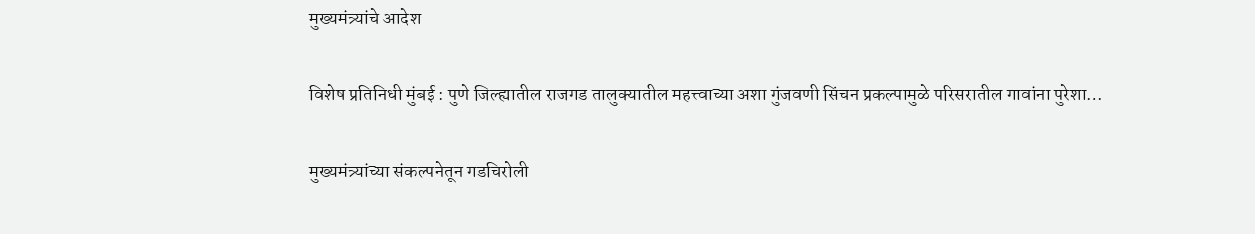मुख्यमंत्र्यांचे आदेश

विशेष प्रतिनिधी मुंबई : पुणे जिल्ह्यातील राजगड तालुक्यातील महत्त्वाच्या अशा गुंजवणी सिंचन प्रकल्पामुळे परिसरातील गावांना पुरेशा…

मुख्यमंत्र्यांच्या संकल्पनेतून गडचिरोली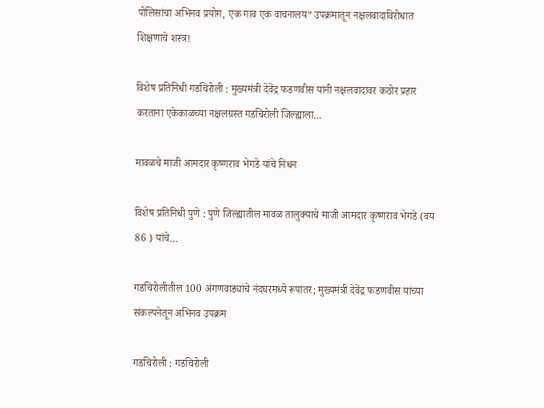पोलिसांचा अभिनव प्रयोग, एक गाव एक वाचनालय” उपक्रमातून नक्षलवादाविरोधात शिक्षणाचे शस्त्र!

विशेष प्रतिनिधी गडचिरोली : मुख्यमंत्री देवेंद्र फडणवीस यांनी नक्षलवादावर कठोर प्रहार करताना एकेकाळच्या नक्षलग्रस्त गडचिरोली जिल्ह्याला…

मावळचे माजी आमदार कृष्णराव भेगडे यांचे निधन

विशेष प्रतिनिधी पुणे : पुणे जिल्ह्यातील मावळ तालुक्याचे माजी आमदार कृष्णराव भेगडे (वय 86 ) यांचे…

गडचिरोलीतील 100 अंगणवाड्यांचे नंदघरमध्ये रूपांतर; मुख्यमंत्री देवेंद्र फडणवीस यांच्या संकल्पनेतून अभिनव उपक्रम

गडचिरोली : गडचिरोली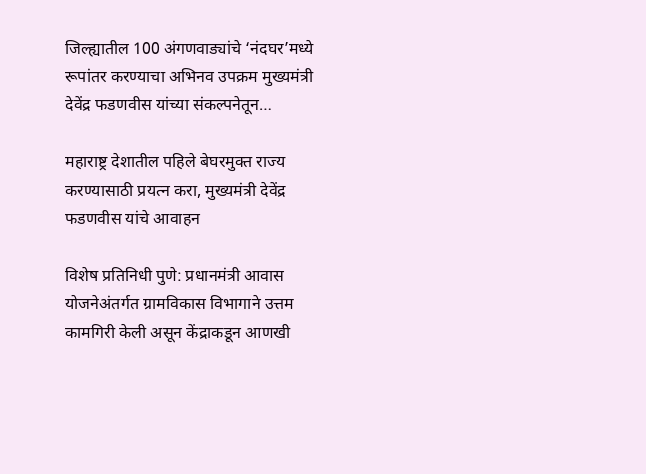जिल्ह्यातील 100 अंगणवाड्यांचे ‘नंदघर’मध्ये रूपांतर करण्याचा अभिनव उपक्रम मुख्यमंत्री देवेंद्र फडणवीस यांच्या संकल्पनेतून…

महाराष्ट्र देशातील पहिले बेघरमुक्त राज्य करण्यासाठी प्रयत्न करा, मुख्यमंत्री देवेंद्र फडणवीस यांचे आवाहन

विशेष प्रतिनिधी पुणे: प्रधानमंत्री आवास योजनेअंतर्गत ग्रामविकास विभागाने उत्तम कामगिरी केली असून केंद्राकडून आणखी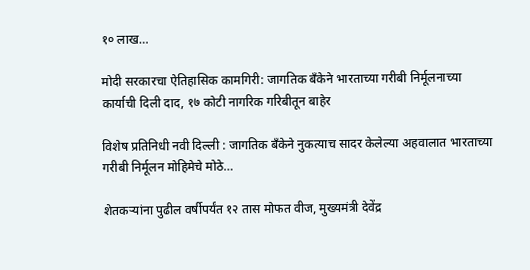१० लाख…

मोदी सरकारचा ऐतिहासिक कामगिरी: जागतिक बँकेने भारताच्या गरीबी निर्मूलनाच्या कार्याची दिली दाद, १७ कोटी नागरिक गरिबीतून बाहेर

विशेष प्रतिनिधी नवी दिल्ली : जागतिक बँकेने नुकत्याच सादर केलेल्या अहवालात भारताच्या गरीबी निर्मूलन मोहिमेचे मोठे…

शेतकऱ्यांना पुढील वर्षीपर्यंत १२ तास मोफत वीज, मुख्यमंत्री देवेंद्र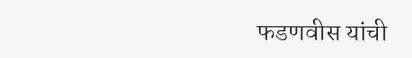फडणवीस यांची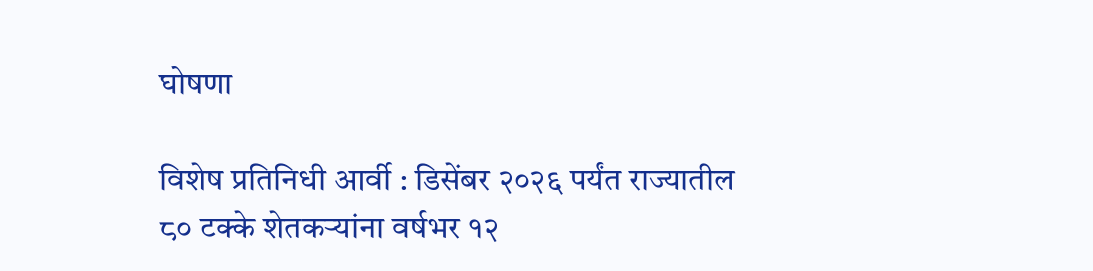घोषणा

विशेष प्रतिनिधी आर्वी : डिसेंबर २०२६ पर्यंत राज्यातील ८० टक्के शेतकऱ्यांना वर्षभर १२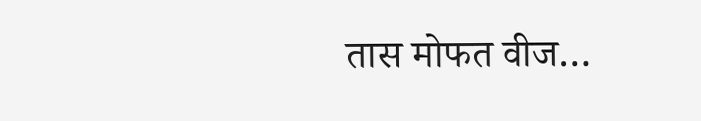तास मोफत वीज…